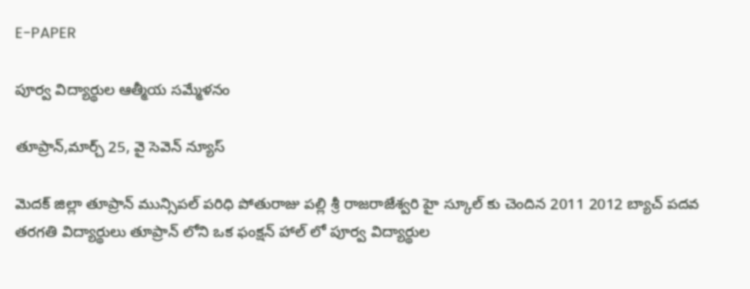E-PAPER

పూర్వ విద్యార్థుల ఆత్మీయ సమ్మేళనం

తూప్రాన్,మార్చ్ 25, వై సెవెన్ న్యూస్

మెదక్ జిల్లా తూప్రాన్ మున్సిపల్ పరిధి పోతురాజు పల్లి శ్రీ రాజరాజేశ్వరి హై స్కూల్ కు చెందిన 2011 2012 బ్యాచ్ పదవ తరగతి విద్యార్థులు తూప్రాన్ లోని ఒక ఫంక్షన్ హాల్ లో పూర్వ విద్యార్థుల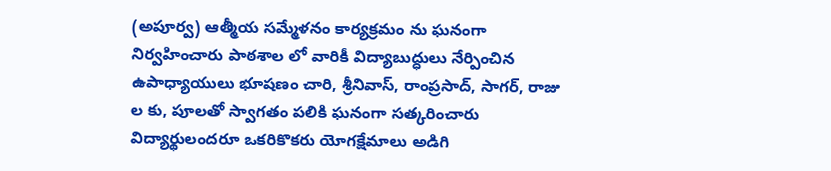(అపూర్వ) ఆత్మీయ సమ్మేళనం కార్యక్రమం ను ఘనంగా నిర్వహించారు పాఠశాల లో వారికీ విద్యాబుద్ధులు నేర్పించిన ఉపాధ్యాయులు భూషణం చారి, శ్రీనివాస్, రాంప్రసాద్, సాగర్, రాజు ల కు, పూలతో స్వాగతం పలికి ఘనంగా సత్కరించారు విద్యార్థులందరూ ఒకరికొకరు యోగక్షేమాలు అడిగి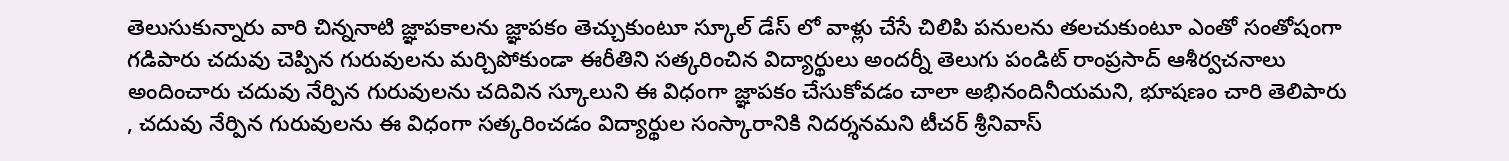తెలుసుకున్నారు వారి చిన్ననాటి జ్ఞాపకాలను జ్ఞాపకం తెచ్చుకుంటూ స్కూల్ డేస్ లో వాళ్లు చేసే చిలిపి పనులను తలచుకుంటూ ఎంతో సంతోషంగా గడిపారు చదువు చెప్పిన గురువులను మర్చిపోకుండా ఈరీతిని సత్కరించిన విద్యార్థులు అందర్నీ తెలుగు పండిట్ రాంప్రసాద్ ఆశీర్వచనాలు అందించారు చదువు నేర్పిన గురువులను చదివిన స్కూలుని ఈ విధంగా జ్ఞాపకం చేసుకోవడం చాలా అభినందినీయమని, భూషణం చారి తెలిపారు , చదువు నేర్పిన గురువులను ఈ విధంగా సత్కరించడం విద్యార్థుల సంస్కారానికి నిదర్శనమని టీచర్ శ్రీనివాస్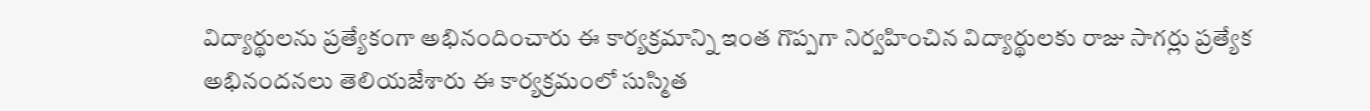విద్యార్థులను ప్రత్యేకంగా అభినందించారు ఈ కార్యక్రమాన్ని ఇంత గొప్పగా నిర్వహించిన విద్యార్థులకు రాజు సాగర్లు ప్రత్యేక అభినందనలు తెలియజేశారు ఈ కార్యక్రమంలో సుస్మిత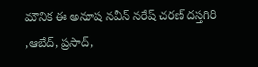మౌనిక ఈ అనూష నవీన్ నరేష్ చరణ్ దస్తగిరి ,ఆబేద్, ప్రసాద్,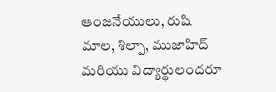ఆంజనేయులు, రుషి మాల, శిల్పా, ముజాహిద్ మరియు విద్యార్థులందరూ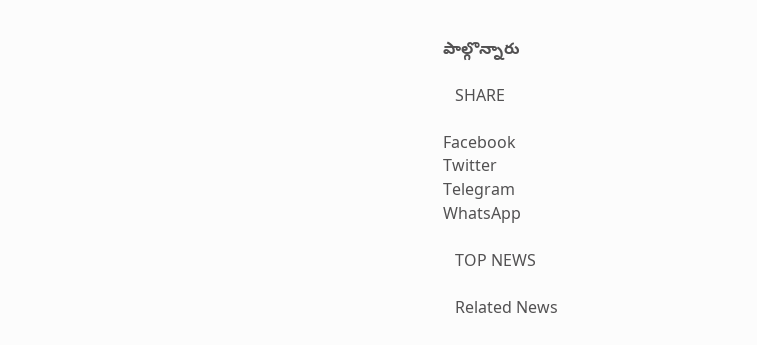పాల్గొన్నారు

   SHARE

Facebook
Twitter
Telegram
WhatsApp

   TOP NEWS

   Related News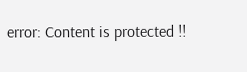error: Content is protected !!